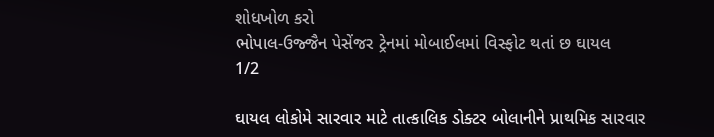શોધખોળ કરો
ભોપાલ-ઉજ્જૈન પેસેંજર ટ્રેનમાં મોબાઈલમાં વિસ્ફોટ થતાં છ ઘાયલ
1/2

ઘાયલ લોકોમે સારવાર માટે તાત્કાલિક ડોક્ટર બોલાનીને પ્રાથમિક સારવાર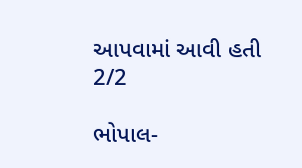આપવામાં આવી હતી
2/2

ભોપાલ-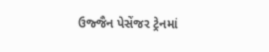ઉજ્જૈન પેસેંજર ટ્રેનમાં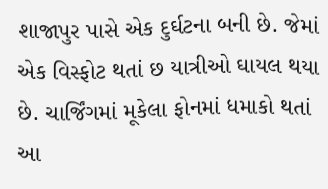શાજાપુર પાસે એક દુર્ઘટના બની છે. જેમાં એક વિસ્ફોટ થતાં છ યાત્રીઓ ઘાયલ થયા છે. ચાર્જિંગમાં મૂકેલા ફોનમાં ધમાકો થતાં આ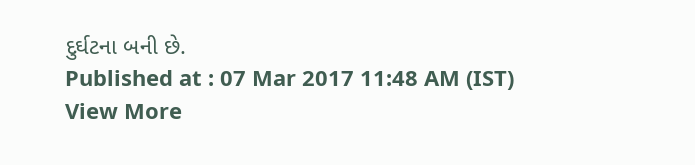દુર્ઘટના બની છે.
Published at : 07 Mar 2017 11:48 AM (IST)
View More